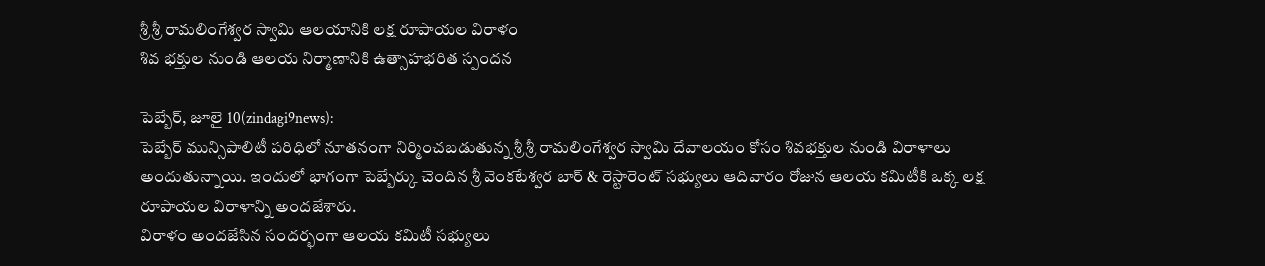శ్రీ శ్రీ రామలింగేశ్వర స్వామి ఆలయానికి లక్ష రూపాయల విరాళం
శివ భక్తుల నుండి ఆలయ నిర్మాణానికి ఉత్సాహభరిత స్పందన

పెబ్బేర్, జూలై 10(zindagi9news):
పెబ్బేర్ మున్సిపాలిటీ పరిధిలో నూతనంగా నిర్మించబడుతున్న శ్రీ శ్రీ రామలింగేశ్వర స్వామి దేవాలయం కోసం శివభక్తుల నుండి విరాళాలు అందుతున్నాయి. ఇందులో భాగంగా పెబ్బేర్కు చెందిన శ్రీ వెంకటేశ్వర బార్ & రెస్టారెంట్ సభ్యులు ఆదివారం రోజున ఆలయ కమిటీకి ఒక్క లక్ష రూపాయల విరాళాన్ని అందజేశారు.
విరాళం అందజేసిన సందర్భంగా ఆలయ కమిటీ సభ్యులు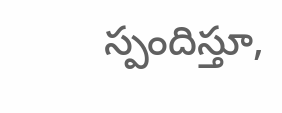స్పందిస్తూ,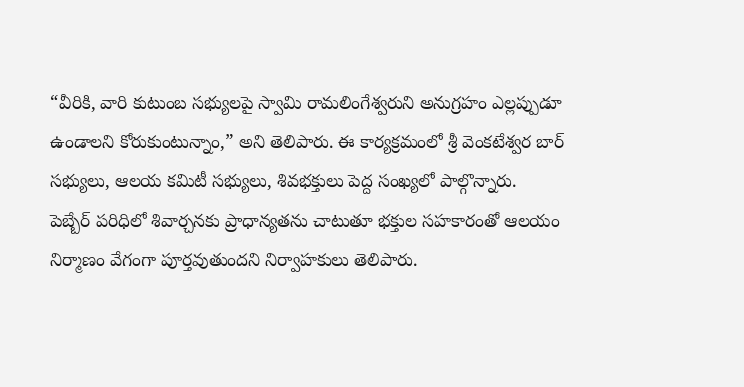“వీరికి, వారి కుటుంబ సభ్యులపై స్వామి రామలింగేశ్వరుని అనుగ్రహం ఎల్లప్పుడూ ఉండాలని కోరుకుంటున్నాం,” అని తెలిపారు. ఈ కార్యక్రమంలో శ్రీ వెంకటేశ్వర బార్ సభ్యులు, ఆలయ కమిటీ సభ్యులు, శివభక్తులు పెద్ద సంఖ్యలో పాల్గొన్నారు.
పెబ్బేర్ పరిధిలో శివార్చనకు ప్రాధాన్యతను చాటుతూ భక్తుల సహకారంతో ఆలయం నిర్మాణం వేగంగా పూర్తవుతుందని నిర్వాహకులు తెలిపారు.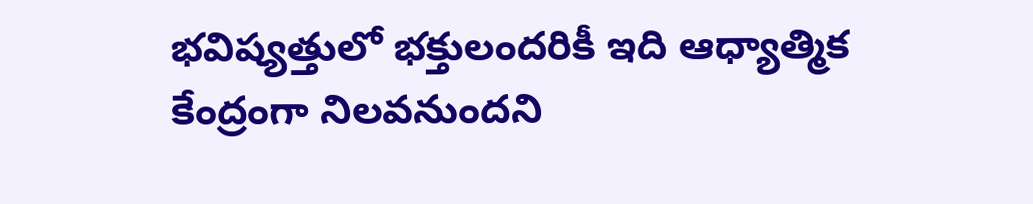భవిష్యత్తులో భక్తులందరికీ ఇది ఆధ్యాత్మిక కేంద్రంగా నిలవనుందని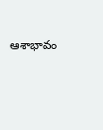ఆశాభావం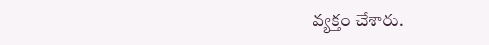వ్యక్తం చేశారు.